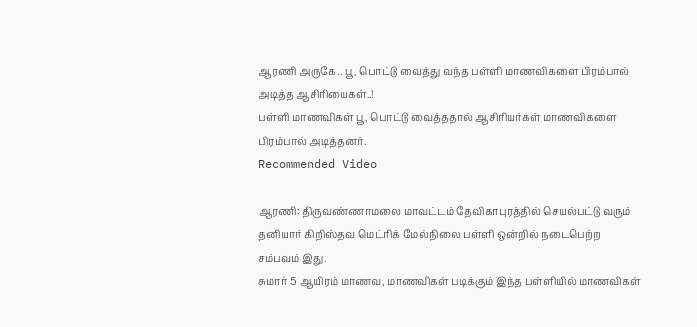ஆரணி அருகே.. பூ, பொட்டு வைத்து வந்த பள்ளி மாணவிகளை பிரம்பால் அடித்த ஆசிரியைகள்..!
பள்ளி மாணவிகள் பூ, பொட்டு வைத்ததால் ஆசிரியர்கள் மாணவிகளை பிரம்பால் அடித்தனர்.
Recommended Video

ஆரணி: திருவண்ணாமலை மாவட்டம் தேவிகாபுரத்தில் செயல்பட்டு வரும் தனியார் கிறிஸ்தவ மெட்ரிக் மேல்நிலை பள்ளி ஒன்றில் நடைபெற்ற சம்பவம் இது.
சுமார் 5 ஆயிரம் மாணவ, மாணவிகள் படிக்கும் இந்த பள்ளியில் மாணவிகள்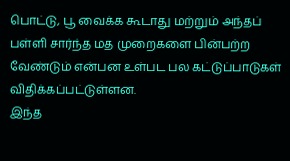பொட்டு, பூ வைக்க கூடாது மற்றும் அந்தப் பள்ளி சார்ந்த மத முறைகளை பின்பற்ற வேண்டும் என்பன உள்பட பல கட்டுப்பாடுகள் விதிக்கப்பட்டுள்ளன.
இந்த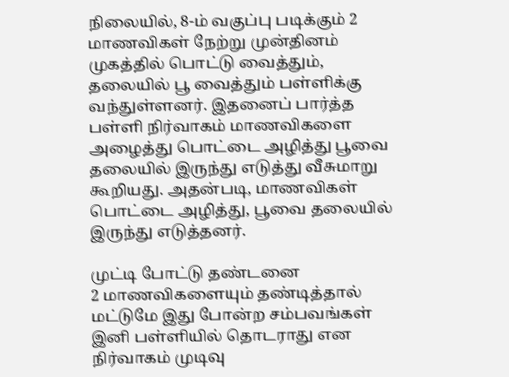நிலையில், 8-ம் வகுப்பு படிக்கும் 2 மாணவிகள் நேற்று முன்தினம் முகத்தில் பொட்டு வைத்தும், தலையில் பூ வைத்தும் பள்ளிக்கு வந்துள்ளனர். இதனைப் பார்த்த பள்ளி நிர்வாகம் மாணவிகளை அழைத்து பொட்டை அழித்து பூவை தலையில் இருந்து எடுத்து வீசுமாறு கூறியது. அதன்படி, மாணவிகள் பொட்டை அழித்து, பூவை தலையில் இருந்து எடுத்தனர்.

முட்டி போட்டு தண்டனை
2 மாணவிகளையும் தண்டித்தால் மட்டுமே இது போன்ற சம்பவங்கள் இனி பள்ளியில் தொடராது என நிர்வாகம் முடிவு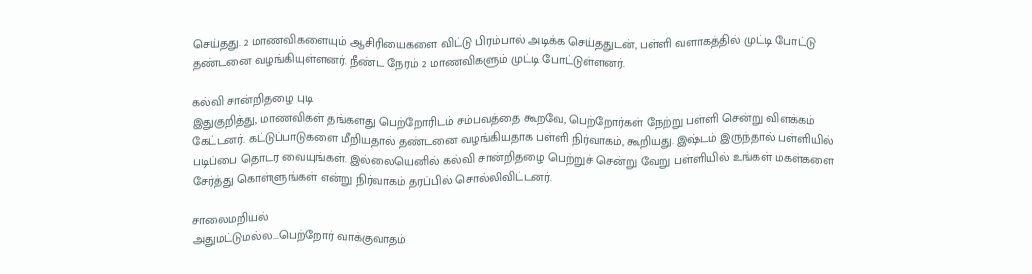செய்தது. 2 மாணவிகளையும் ஆசிரியைகளை விட்டு பிரம்பால் அடிக்க செய்ததுடன், பள்ளி வளாகத்தில் முட்டி போட்டு தண்டனை வழங்கியுள்ளனர். நீண்ட நேரம் 2 மாணவிகளும் முட்டி போட்டுள்ளனர்.

கல்வி சான்றிதழை புடி
இதுகுறித்து, மாணவிகள் தங்களது பெற்றோரிடம் சம்பவத்தை கூறவே, பெற்றோர்கள் நேற்று பள்ளி சென்று விளக்கம் கேட்டனர். கட்டுப்பாடுகளை மீறியதால் தண்டனை வழங்கியதாக பள்ளி நிர்வாகம், கூறியது. இஷ்டம் இருந்தால் பள்ளியில் படிப்பை தொடர வையுங்கள். இல்லையெனில் கல்வி சான்றிதழை பெற்றுச் சென்று வேறு பள்ளியில் உங்கள் மகள்களை சேர்த்து கொள்ளுங்கள் என்று நிர்வாகம் தரப்பில் சொல்லிவிட்டனர்.

சாலைமறியல்
அதுமட்டுமல்ல...பெற்றோர் வாக்குவாதம்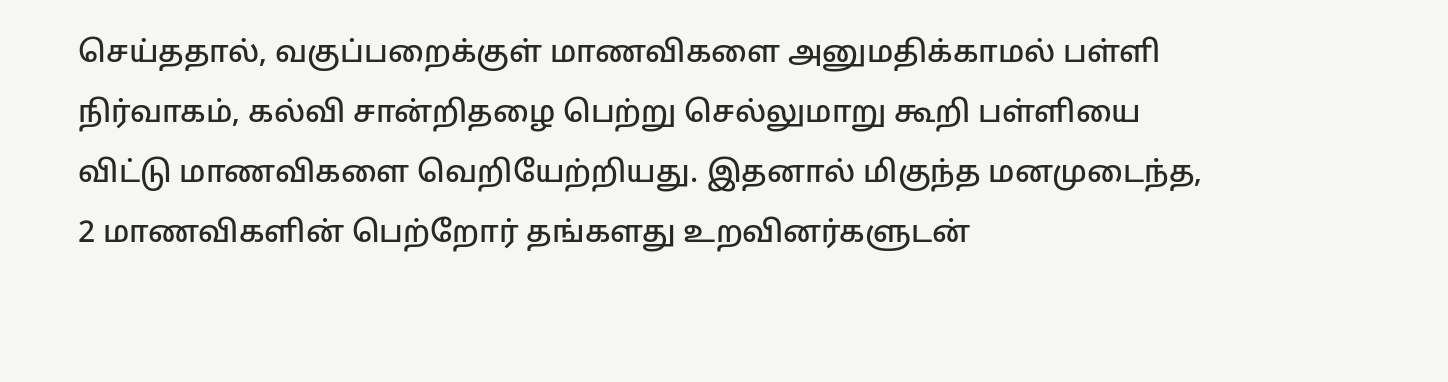செய்ததால், வகுப்பறைக்குள் மாணவிகளை அனுமதிக்காமல் பள்ளி நிர்வாகம், கல்வி சான்றிதழை பெற்று செல்லுமாறு கூறி பள்ளியை விட்டு மாணவிகளை வெறியேற்றியது. இதனால் மிகுந்த மனமுடைந்த, 2 மாணவிகளின் பெற்றோர் தங்களது உறவினர்களுடன்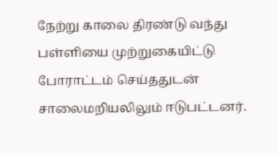நேற்று காலை திரண்டு வந்து பள்ளியை முற்றுகையிட்டு போராட்டம் செய்ததுடன் சாலைமறியலிலும் ஈடுபட்டனர்.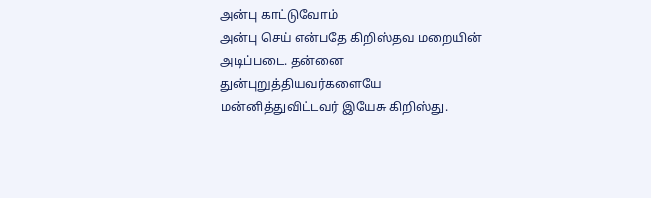அன்பு காட்டுவோம்
அன்பு செய் என்பதே கிறிஸ்தவ மறையின் அடிப்படை. தன்னை துன்புறுத்தியவர்களையே மன்னித்துவிட்டவர் இயேசு கிறிஸ்து.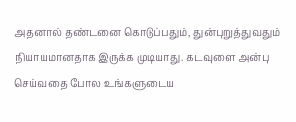அதனால் தண்டனை கொடுப்பதும், துன்புறுத்துவதும் நியாயமானதாக இருக்க முடியாது. கடவுளை அன்பு செய்வதை போல உங்களுடைய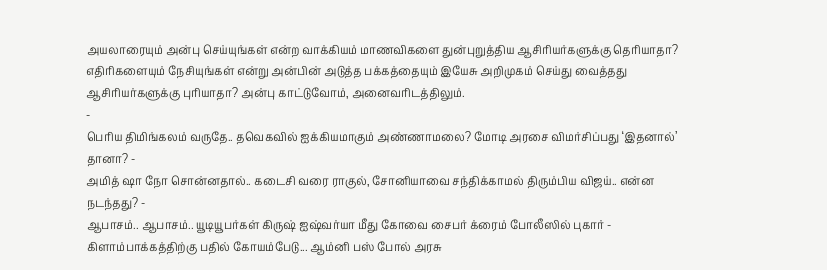அயலாரையும் அன்பு செய்யுங்கள் என்ற வாக்கியம் மாணவிகளை துன்புறுத்திய ஆசிரியர்களுக்கு தெரியாதா? எதிரிகளையும் நேசியுங்கள் என்று அன்பின் அடுத்த பக்கத்தையும் இயேசு அறிமுகம் செய்து வைத்தது ஆசிரியர்களுக்கு புரியாதா? அன்பு காட்டுவோம், அனைவரிடத்திலும்.
-
பெரிய திமிங்கலம் வருதே.. தவெகவில் ஐக்கியமாகும் அண்ணாமலை? மோடி அரசை விமர்சிப்பது ‘இதனால்’ தானா? -
அமித் ஷா நோ சொன்னதால்.. கடைசி வரை ராகுல், சோனியாவை சந்திக்காமல் திரும்பிய விஜய்.. என்ன நடந்தது? -
ஆபாசம்.. ஆபாசம்.. யூடியூபர்கள் கிருஷ் ஐஷ்வர்யா மீது கோவை சைபர் க்ரைம் போலீஸில் புகார் -
கிளாம்பாக்கத்திற்கு பதில் கோயம்பேடு... ஆம்னி பஸ் போல் அரசு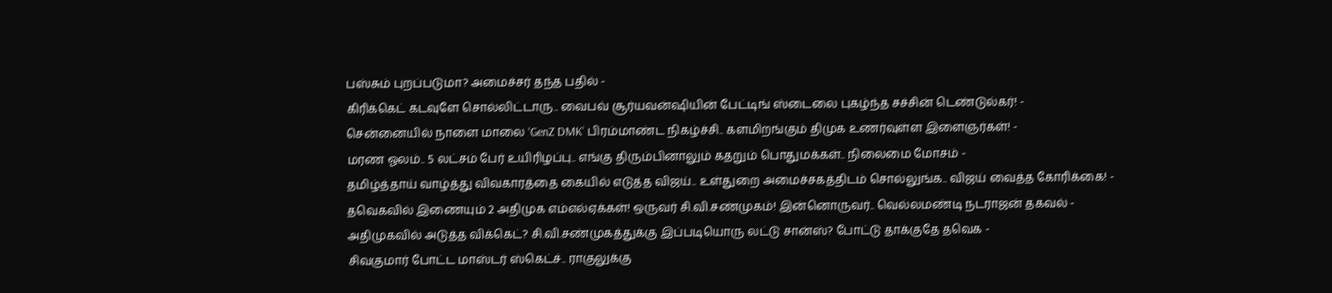பஸ்சும் புறப்படுமா? அமைச்சர் தந்த பதில் -
கிரிக்கெட் கடவுளே சொல்லிட்டாரு.. வைபவ் சூர்யவன்ஷியின் பேட்டிங் ஸ்டைலை புகழ்ந்த சச்சின் டெண்டுல்கர்! -
சென்னையில் நாளை மாலை ‘GenZ DMK’ பிரம்மாண்ட நிகழ்ச்சி.. களமிறங்கும் திமுக உணர்வுள்ள இளைஞர்கள்! -
மரண ஓலம்.. 5 லட்சம் பேர் உயிரிழப்பு.. எங்கு திரும்பினாலும் கதறும் பொதுமக்கள்.. நிலைமை மோசம் -
தமிழ்த்தாய் வாழ்த்து விவகாரத்தை கையில் எடுத்த விஜய்.. உள்துறை அமைச்சகத்திடம் சொல்லுங்க.. விஜய் வைத்த கோரிக்கை! -
தவெகவில் இணையும் 2 அதிமுக எம்எல்ஏக்கள்! ஒருவர் சி.வி.சண்முகம்! இன்னொருவர்.. வெல்லமண்டி நடராஜன் தகவல் -
அதிமுகவில் அடுத்த விக்கெட்? சி.வி.சண்முகத்துக்கு இப்படியொரு லட்டு சான்ஸ்? போட்டு தாக்குதே தவெக -
சிவகுமார் போட்ட மாஸ்டர் ஸ்கெட்ச்.. ராகுலுக்கு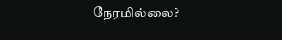நேரமில்லை?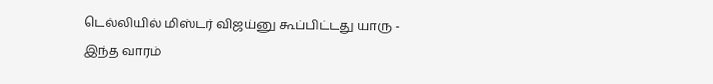டெல்லியில் மிஸ்டர் விஜய்னு கூப்பிட்டது யாரு -
இந்த வாரம்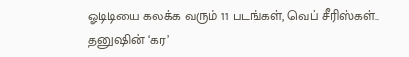ஓடிடியை கலக்க வரும் 11 படங்கள், வெப் சீரிஸ்கள்.. தனுஷின் ‘கர’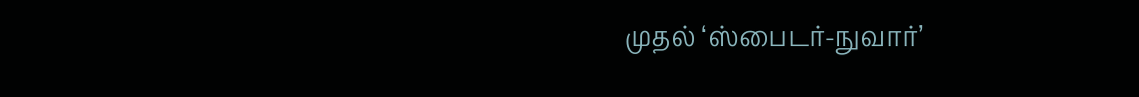முதல் ‘ஸ்பைடர்-நுவார்’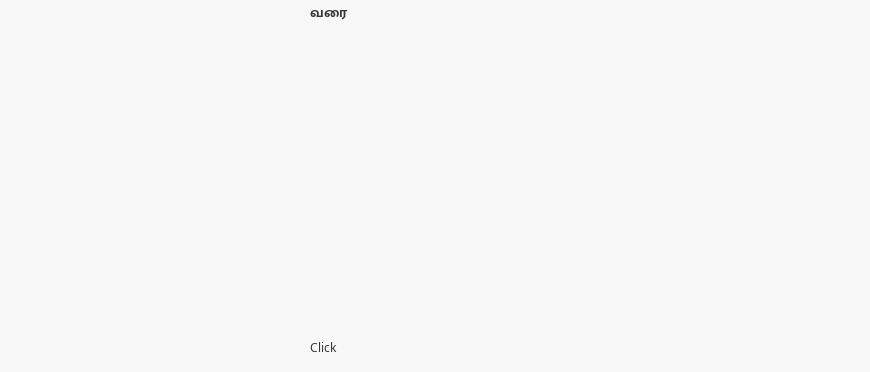வரை












Click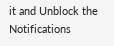it and Unblock the Notifications